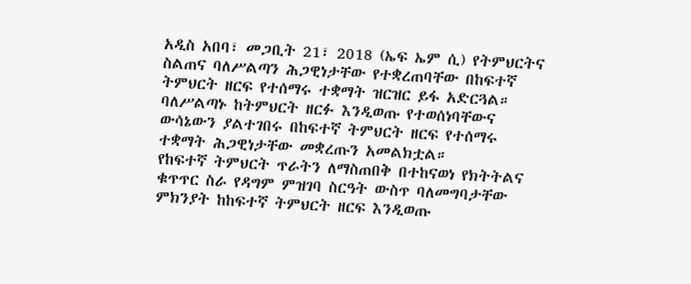አዲስ አበባ፣ መጋቢት 21፣ 2018 (ኤፍ ኤም ሲ) የትምህርትና ስልጠና ባለሥልጣን ሕጋዊነታቸው የተቋረጠባቸው በከፍተኛ ትምህርት ዘርፍ የተሰማሩ ተቋማት ዝርዝር ይፋ አድርጓል።
ባለሥልጣኑ ከትምህርት ዘርፉ እንዲወጡ የተወሰነባቸውና ውሳኔውን ያልተገበሩ በከፍተኛ ትምህርት ዘርፍ የተሰማሩ ተቋማት ሕጋዊነታቸው መቋረጡን አመልክቷል።
የከፍተኛ ትምህርት ጥራትን ለማስጠበቅ በተከናወነ የክትትልና ቁጥጥር ስራ የዳግም ምዝገባ ስርዓት ውስጥ ባለመግባታቸው ምክንያት ከከፍተኛ ትምህርት ዘርፍ እንዲወጡ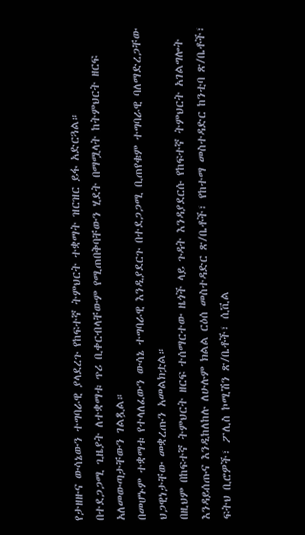የታዘዙና ውሳኔውን ተግባራዊ ያላደረጉ የከፍተኛ ትምህርት ተቋማት ዝርዝር ይፋ አድርጓል።
በተደጋጋሚ ጊዜያት ለተቋማቱ ጥሪ ቢቀርብላቸውም የሚጠበቅባቸውን ሂደት በማሟላት ከትምህርት ዘርፍ አለመውጣታቸውን ገልጿል።
በመሆኑም ተቋማቱ የተላለፈውን ውሳኔ ተግባራዊ እንዲያደርጉ በተደጋጋሚ ቢጠየቁም ተግባራዊ ባለማድረጋቸው ህጋዊነታቸው መቋረጡን አመልክቷል።
በዚህም በከፍተኛ ትምህርት ዘርፍ ተሰማርተው ዜጎች ላይ ጉዳት እንዳያደርሱ የከፍተኛ ትምህርት አገልግሎት እንዳይሰጡና እንዲከለከሉ ለሁሉም ክልል ርዕሰ መስተዳድር ጽ/ቤቶች፣ የከተማ መስተዳድር ከንቲባ ጽ/ቤቶች፣ ፍትህ ቢሮዎች፣ ፖሊስ ኮሚሽን ጽ/ቤቶች፣ ሲቪል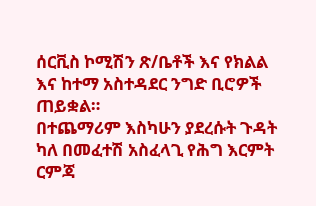ሰርቪስ ኮሚሽን ጽ/ቤቶች እና የክልል እና ከተማ አስተዳደር ንግድ ቢሮዎች ጠይቋል።
በተጨማሪም እስካሁን ያደረሱት ጉዳት ካለ በመፈተሽ አስፈላጊ የሕግ እርምት ርምጃ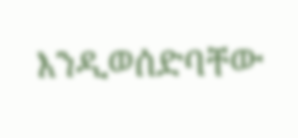እንዲወሰድባቸው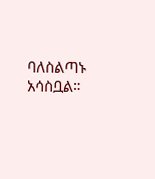ባለስልጣኑ አሳስቧል።